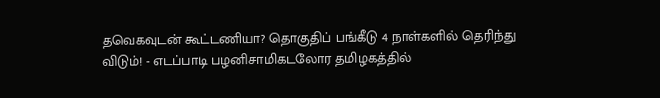தவெகவுடன் கூட்டணியா? தொகுதிப் பங்கீடு 4 நாள்களில் தெரிந்து விடும்! - எடப்பாடி பழனிசாமிகடலோர தமிழகத்தில்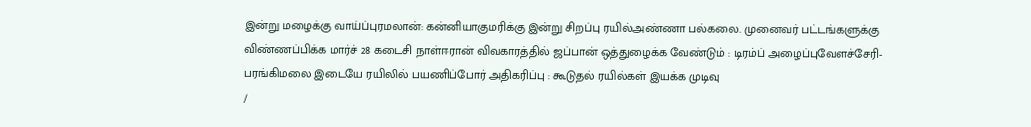இன்று மழைக்கு வாய்ப்புரமலான்: கன்னியாகுமரிக்கு இன்று சிறப்பு ரயில்அண்ணா பல்கலை. முனைவர் பட்டங்களுக்கு விண்ணப்பிக்க மார்ச் 28 கடைசி நாள்ஈரான் விவகாரத்தில் ஜப்பான் ஒத்துழைக்க வேண்டும் : டிரம்ப் அழைப்புவேளச்சேரி-பரங்கிமலை இடையே ரயிலில் பயணிப்போர் அதிகரிப்பு : கூடுதல் ரயில்கள் இயக்க முடிவு
/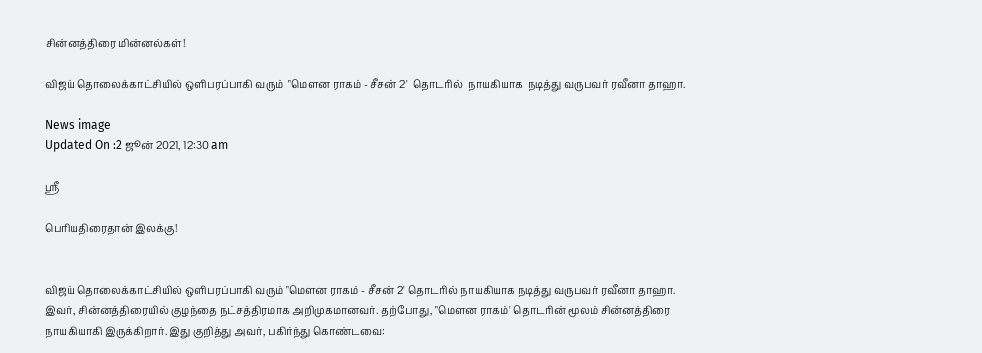சின்னத்திரை மின்னல்கள்!

விஜய் தொலைக்காட்சியில் ஒளிபரப்பாகி வரும்  "மௌன ராகம் - சீசன் 2'  தொடரில்  நாயகியாக  நடித்து வருபவர் ரவீனா தாஹா.

News image
Updated On :2 ஜூன் 2021, 12:30 am

ஸ்ரீ

பெரியதிரைதான் இலக்கு!


விஜய் தொலைக்காட்சியில் ஒளிபரப்பாகி வரும் "மௌன ராகம் - சீசன் 2' தொடரில் நாயகியாக நடித்து வருபவர் ரவீனா தாஹா. இவர், சின்னத்திரையில் குழந்தை நட்சத்திரமாக அறிமுகமானவர். தற்போது, "மௌன ராகம்' தொடரின் மூலம் சின்னத்திரை நாயகியாகி இருக்கிறார். இது குறித்து அவர், பகிர்ந்து கொண்டவை: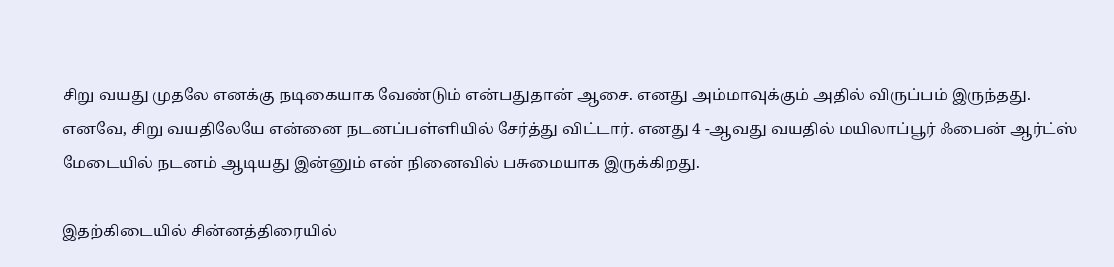சிறு வயது முதலே எனக்கு நடிகையாக வேண்டும் என்பதுதான் ஆசை. எனது அம்மாவுக்கும் அதில் விருப்பம் இருந்தது. எனவே, சிறு வயதிலேயே என்னை நடனப்பள்ளியில் சேர்த்து விட்டார். எனது 4 -ஆவது வயதில் மயிலாப்பூர் ஃபைன் ஆர்ட்ஸ் மேடையில் நடனம் ஆடியது இன்னும் என் நினைவில் பசுமையாக இருக்கிறது.

இதற்கிடையில் சின்னத்திரையில்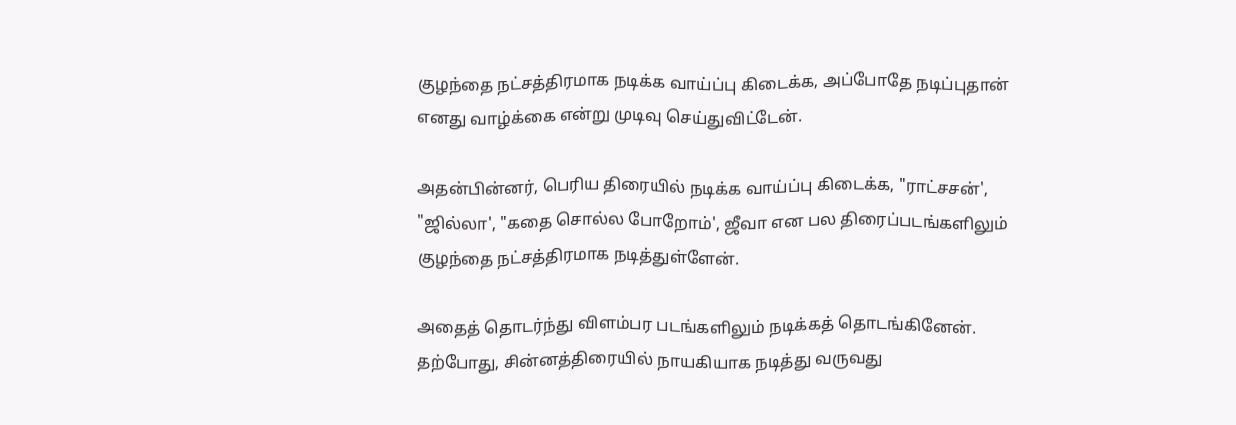குழந்தை நட்சத்திரமாக நடிக்க வாய்ப்பு கிடைக்க, அப்போதே நடிப்புதான் எனது வாழ்க்கை என்று முடிவு செய்துவிட்டேன்.

அதன்பின்னர், பெரிய திரையில் நடிக்க வாய்ப்பு கிடைக்க, "ராட்சசன்', "ஜில்லா', "கதை சொல்ல போறோம்', ஜீவா என பல திரைப்படங்களிலும் குழந்தை நட்சத்திரமாக நடித்துள்ளேன்.

அதைத் தொடர்ந்து விளம்பர படங்களிலும் நடிக்கத் தொடங்கினேன். தற்போது, சின்னத்திரையில் நாயகியாக நடித்து வருவது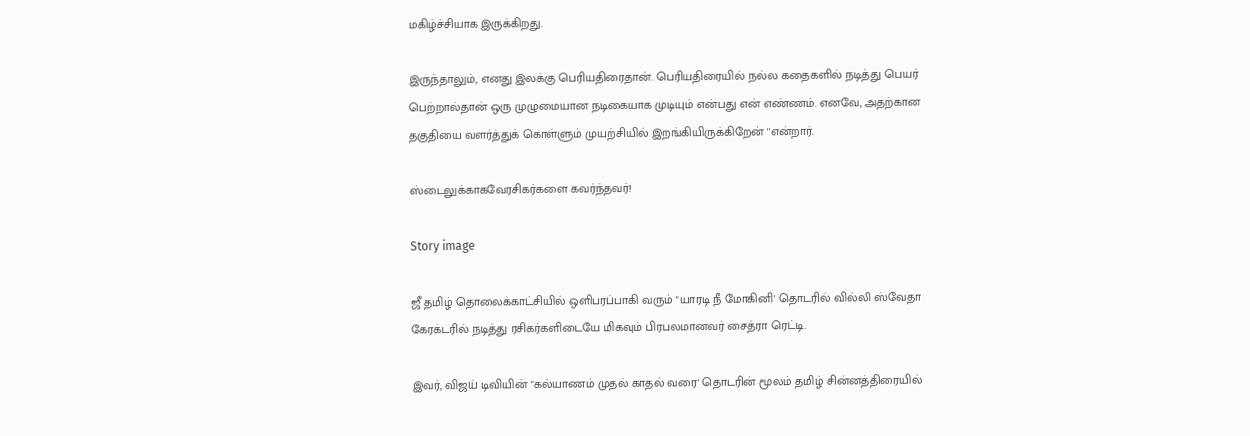மகிழ்ச்சியாக இருக்கிறது.

இருந்தாலும், எனது இலக்கு பெரியதிரைதான். பெரியதிரையில் நல்ல கதைகளில் நடித்து பெயர் பெற்றால்தான் ஒரு முழுமையான நடிகையாக முடியும் என்பது என் எண்ணம். எனவே, அதற்கான தகுதியை வளர்த்துக் கொள்ளும் முயற்சியில் இறங்கியிருக்கிறேன் ''என்றார்.

ஸ்டைலுக்காகவேரசிகர்களை கவர்ந்தவர்!

Story image

ஜீ தமிழ் தொலைக்காட்சியில் ஒளிபரப்பாகி வரும் "யாரடி நீ மோகினி' தொடரில் வில்லி ஸ்வேதா கேரக்டரில் நடித்து ரசிகர்களிடையே மிகவும் பிரபலமானவர் சைத்ரா ரெட்டி.

இவர், விஜய் டிவியின் "கல்யாணம் முதல் காதல் வரை' தொடரின் மூலம் தமிழ் சின்னத்திரையில்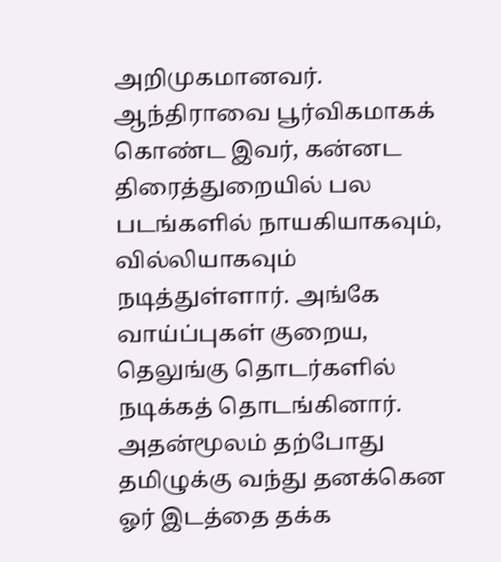அறிமுகமானவர். ஆந்திராவை பூர்விகமாகக் கொண்ட இவர், கன்னட திரைத்துறையில் பல படங்களில் நாயகியாகவும், வில்லியாகவும் நடித்துள்ளார். அங்கே வாய்ப்புகள் குறைய, தெலுங்கு தொடர்களில் நடிக்கத் தொடங்கினார். அதன்மூலம் தற்போது தமிழுக்கு வந்து தனக்கென ஓர் இடத்தை தக்க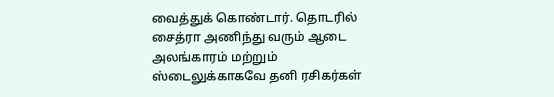வைத்துக் கொண்டார். தொடரில் சைத்ரா அணிந்து வரும் ஆடை அலங்காரம் மற்றும் ஸ்டைலுக்காகவே தனி ரசிகர்கள்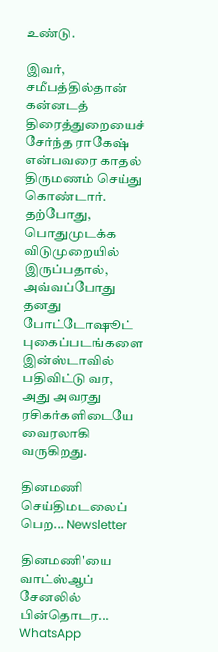உண்டு.

இவர், சமீபத்தில்தான் கன்னடத் திரைத்துறையைச் சேர்ந்த ராகேஷ் என்பவரை காதல் திருமணம் செய்து கொண்டார். தற்போது, பொதுமுடக்க விடுமுறையில் இருப்பதால், அவ்வப்போது தனது போட்டோஷூட் புகைப்படங்களை இன்ஸ்டாவில் பதிவிட்டு வர, அது அவரது ரசிகர்களிடையே வைரலாகி வருகிறது.

தினமணி செய்திமடலைப் பெற... Newsletter

தினமணி'யை வாட்ஸ்ஆப் சேனலில் பின்தொடர... WhatsApp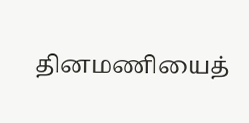தினமணியைத்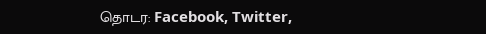தொடர: Facebook, Twitter,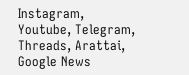Instagram, Youtube, Telegram, Threads, Arattai, Google News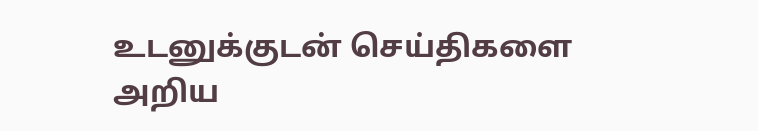உடனுக்குடன் செய்திகளை அறிய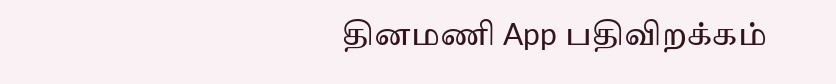தினமணி App பதிவிறக்கம்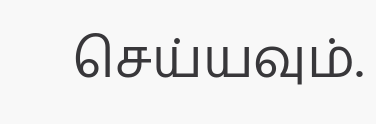செய்யவும்.